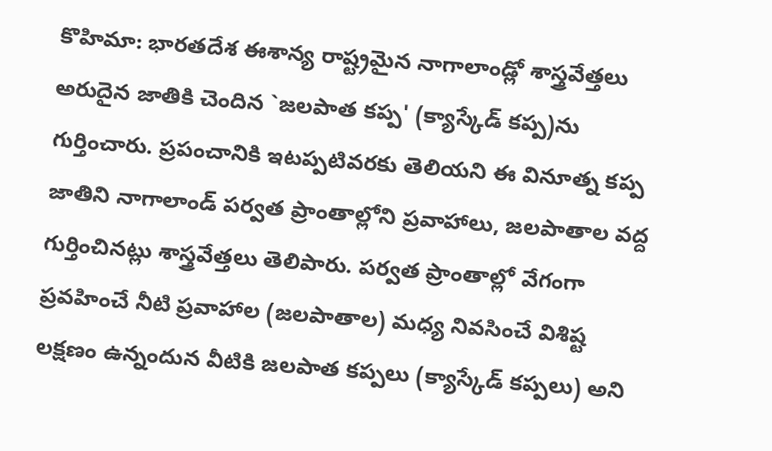కొహిమా: భారతదేశ ఈశాన్య రాష్ట్రమైన నాగాలాండ్లో శాస్త్రవేత్తలు అరుదైన జాతికి చెందిన `జలపాత కప్ప' (క్యాస్కేడ్ కప్ప)ను గుర్తించారు. ప్రపంచానికి ఇటప్పటివరకు తెలియని ఈ వినూత్న కప్ప జాతిని నాగాలాండ్ పర్వత ప్రాంతాల్లోని ప్రవాహాలు, జలపాతాల వద్ద గుర్తించినట్లు శాస్త్రవేత్తలు తెలిపారు. పర్వత ప్రాంతాల్లో వేగంగా ప్రవహించే నీటి ప్రవాహాల (జలపాతాల) మధ్య నివసించే విశిష్ట లక్షణం ఉన్నందున వీటికి జలపాత కప్పలు (క్యాస్కేడ్ కప్పలు) అని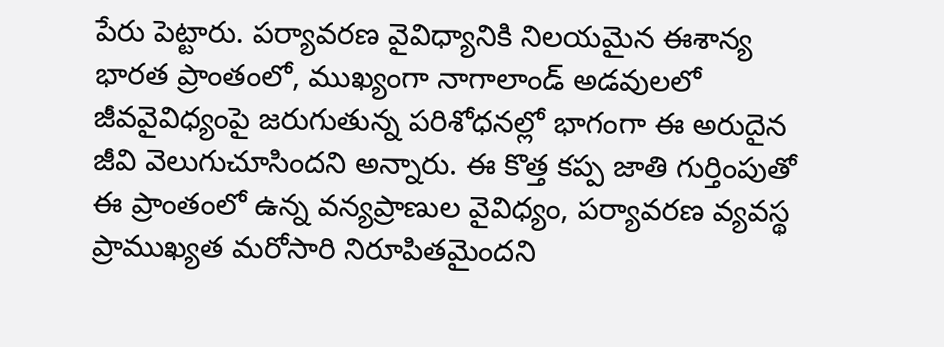పేరు పెట్టారు. పర్యావరణ వైవిధ్యానికి నిలయమైన ఈశాన్య భారత ప్రాంతంలో, ముఖ్యంగా నాగాలాండ్ అడవులలో జీవవైవిధ్యంపై జరుగుతున్న పరిశోధనల్లో భాగంగా ఈ అరుదైన జీవి వెలుగుచూసిందని అన్నారు. ఈ కొత్త కప్ప జాతి గుర్తింపుతో ఈ ప్రాంతంలో ఉన్న వన్యప్రాణుల వైవిధ్యం, పర్యావరణ వ్యవస్థ ప్రాముఖ్యత మరోసారి నిరూపితమైందని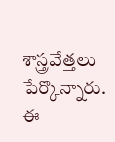శాస్త్రవేత్తలు పేర్కొన్నారు. ఈ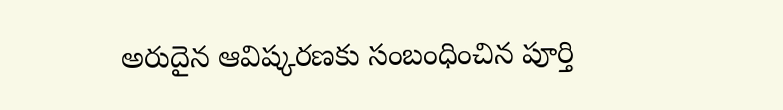అరుదైన ఆవిష్కరణకు సంబంధించిన పూర్తి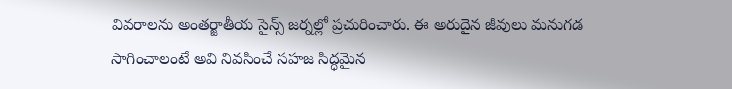వివరాలను అంతర్జాతీయ సైన్స్ జర్నల్లో ప్రచురించారు. ఈ అరుదైన జీవులు మనుగడ సాగించాలంటే అవి నివసించే సహజ సిద్ధమైన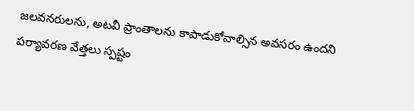జలవనరులను, అటవీ ప్రాంతాలను కాపాడుకోవాల్సిన అవసరం ఉందని పర్యావరణ వేత్తలు స్పష్టం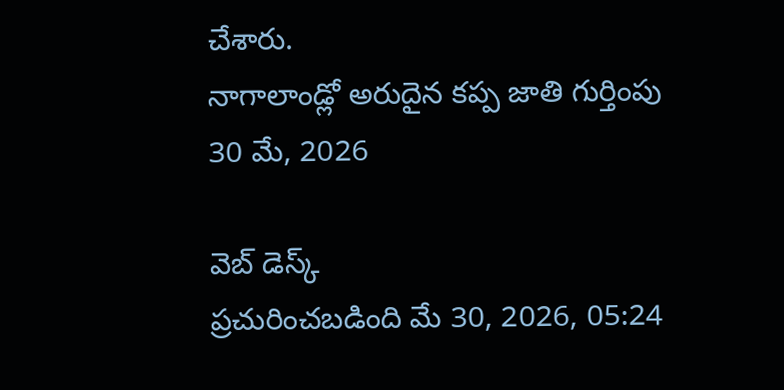చేశారు.
నాగాలాండ్లో అరుదైన కప్ప జాతి గుర్తింపు
30 మే, 2026

వెబ్ డెస్క్
ప్రచురించబడింది మే 30, 2026, 05:24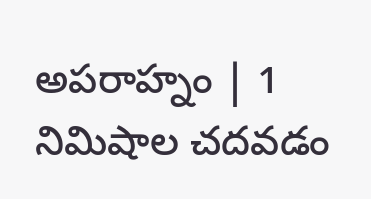అపరాహ్నం | 1 నిమిషాల చదవడం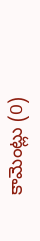కామెంట్లు (0)